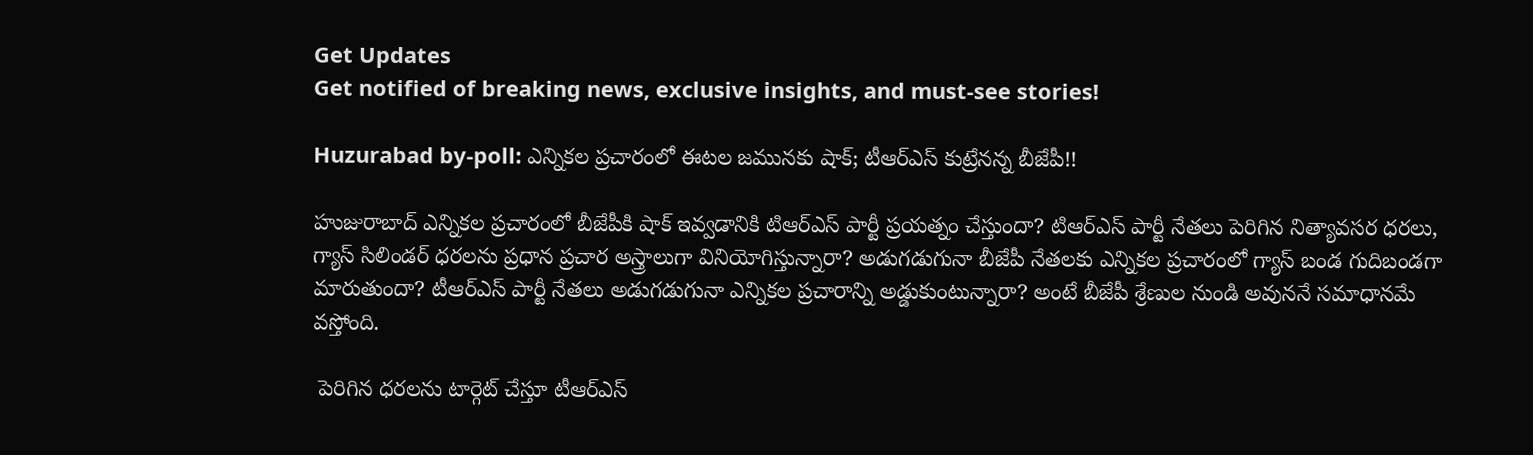Get Updates
Get notified of breaking news, exclusive insights, and must-see stories!

Huzurabad by-poll: ఎన్నికల ప్రచారంలో ఈటల జమునకు షాక్; టీఆర్ఎస్ కుట్రేనన్న బీజేపీ!!

హుజురాబాద్ ఎన్నికల ప్రచారంలో బీజేపీకి షాక్ ఇవ్వడానికి టిఆర్ఎస్ పార్టీ ప్రయత్నం చేస్తుందా? టిఆర్ఎస్ పార్టీ నేతలు పెరిగిన నిత్యావసర ధరలు, గ్యాస్ సిలిండర్ ధరలను ప్రధాన ప్రచార అస్త్రాలుగా వినియోగిస్తున్నారా? అడుగడుగునా బీజేపీ నేతలకు ఎన్నికల ప్రచారంలో గ్యాస్ బండ గుదిబండగా మారుతుందా? టీఆర్ఎస్ పార్టీ నేతలు అడుగడుగునా ఎన్నికల ప్రచారాన్ని అడ్డుకుంటున్నారా? అంటే బీజేపీ శ్రేణుల నుండి అవుననే సమాధానమే వస్తోంది.

 పెరిగిన ధరలను టార్గెట్ చేస్తూ టీఆర్ఎస్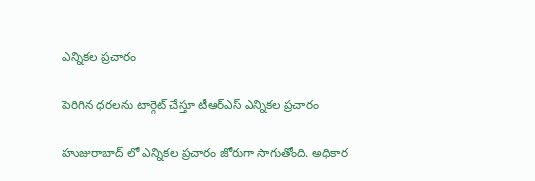ఎన్నికల ప్రచారం

పెరిగిన ధరలను టార్గెట్ చేస్తూ టీఆర్ఎస్ ఎన్నికల ప్రచారం

హుజురాబాద్ లో ఎన్నికల ప్రచారం జోరుగా సాగుతోంది. అధికార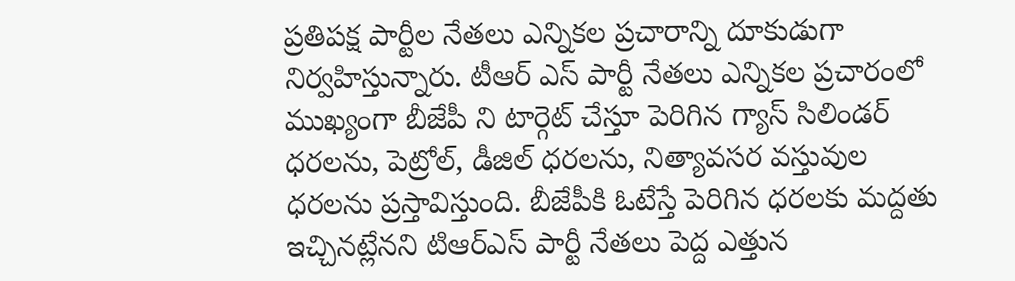ప్రతిపక్ష పార్టీల నేతలు ఎన్నికల ప్రచారాన్ని దూకుడుగా నిర్వహిస్తున్నారు. టీఆర్ ఎస్ పార్టీ నేతలు ఎన్నికల ప్రచారంలో ముఖ్యంగా బీజేపీ ని టార్గెట్ చేస్తూ పెరిగిన గ్యాస్ సిలిండర్ ధరలను, పెట్రోల్, డీజిల్ ధరలను, నిత్యావసర వస్తువుల ధరలను ప్రస్తావిస్తుంది. బీజేపీకి ఓటేస్తే పెరిగిన ధరలకు మద్దతు ఇచ్చినట్లేనని టిఆర్ఎస్ పార్టీ నేతలు పెద్ద ఎత్తున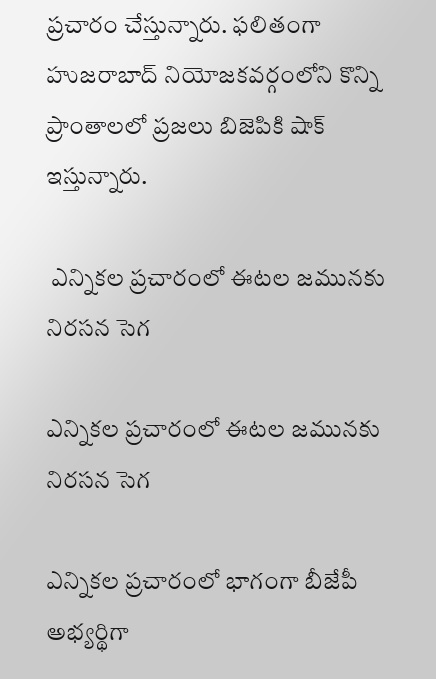ప్రచారం చేస్తున్నారు. ఫలితంగా హుజరాబాద్ నియోజకవర్గంలోని కొన్ని ప్రాంతాలలో ప్రజలు బిజెపికి షాక్ ఇస్తున్నారు.

 ఎన్నికల ప్రచారంలో ఈటల జమునకు నిరసన సెగ

ఎన్నికల ప్రచారంలో ఈటల జమునకు నిరసన సెగ

ఎన్నికల ప్రచారంలో భాగంగా బీజేపీ అభ్యర్థిగా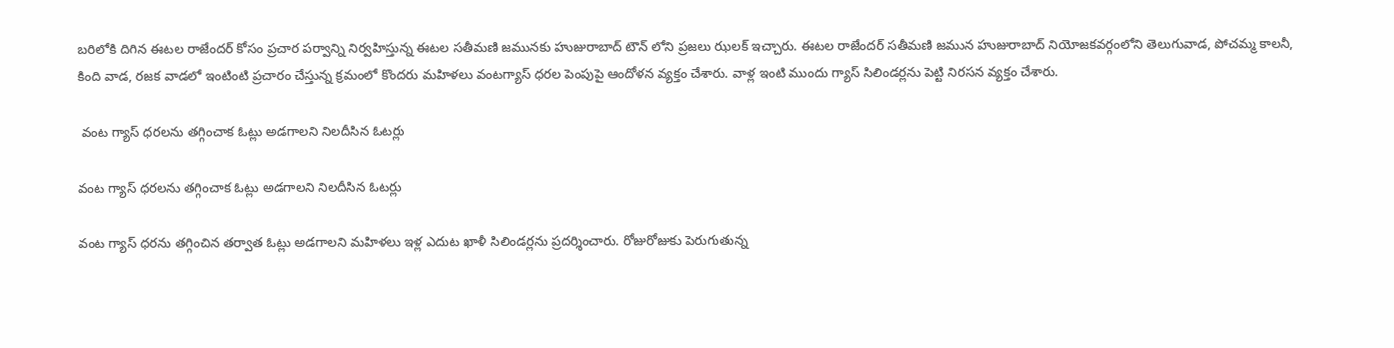బరిలోకి దిగిన ఈటల రాజేందర్ కోసం ప్రచార పర్వాన్ని నిర్వహిస్తున్న ఈటల సతీమణి జమునకు హుజురాబాద్ టౌన్ లోని ప్రజలు ఝలక్ ఇచ్చారు. ఈటల రాజేందర్ సతీమణి జమున హుజురాబాద్ నియోజకవర్గంలోని తెలుగువాడ, పోచమ్మ కాలనీ, కింది వాడ, రజక వాడలో ఇంటింటి ప్రచారం చేస్తున్న క్రమంలో కొందరు మహిళలు వంటగ్యాస్ ధరల పెంపుపై ఆందోళన వ్యక్తం చేశారు. వాళ్ల ఇంటి ముందు గ్యాస్ సిలిండర్లను పెట్టి నిరసన వ్యక్తం చేశారు.

 వంట గ్యాస్ ధరలను తగ్గించాక ఓట్లు అడగాలని నిలదీసిన ఓటర్లు

వంట గ్యాస్ ధరలను తగ్గించాక ఓట్లు అడగాలని నిలదీసిన ఓటర్లు

వంట గ్యాస్ ధరను తగ్గించిన తర్వాత ఓట్లు అడగాలని మహిళలు ఇళ్ల ఎదుట ఖాళీ సిలిండర్లను ప్రదర్శించారు. రోజురోజుకు పెరుగుతున్న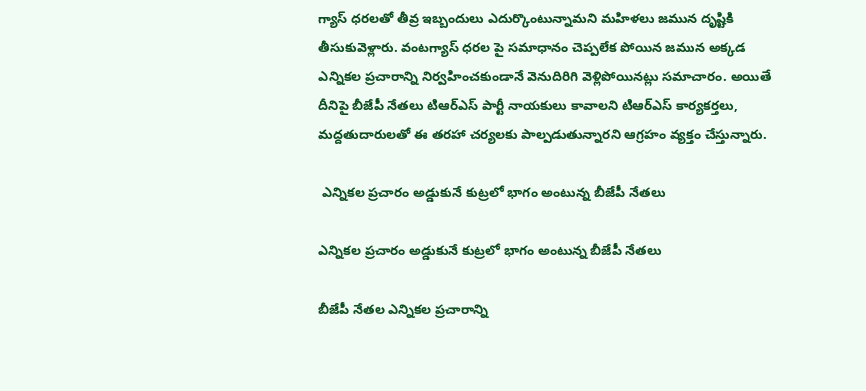గ్యాస్ ధరలతో తీవ్ర ఇబ్బందులు ఎదుర్కొంటున్నామని మహిళలు జమున దృష్టికి తీసుకువెళ్లారు. వంటగ్యాస్ ధరల పై సమాధానం చెప్పలేక పోయిన జమున అక్కడ ఎన్నికల ప్రచారాన్ని నిర్వహించకుండానే వెనుదిరిగి వెళ్లిపోయినట్లు సమాచారం. అయితే దీనిపై బీజేపీ నేతలు టిఆర్ఎస్ పార్టీ నాయకులు కావాలని టిఆర్ఎస్ కార్యకర్తలు, మద్దతుదారులతో ఈ తరహా చర్యలకు పాల్పడుతున్నారని ఆగ్రహం వ్యక్తం చేస్తున్నారు.

 ఎన్నికల ప్రచారం అడ్డుకునే కుట్రలో భాగం అంటున్న బీజేపీ నేతలు

ఎన్నికల ప్రచారం అడ్డుకునే కుట్రలో భాగం అంటున్న బీజేపీ నేతలు

బీజేపీ నేతల ఎన్నికల ప్రచారాన్ని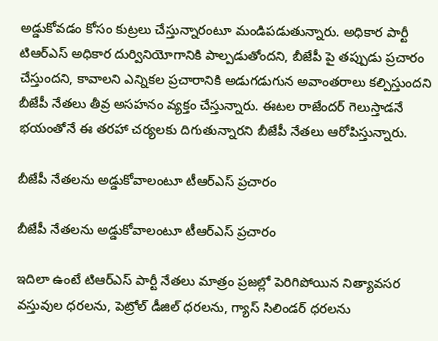అడ్డుకోవడం కోసం కుట్రలు చేస్తున్నారంటూ మండిపడుతున్నారు. అధికార పార్టీ టిఆర్ఎస్ అధికార దుర్వినియోగానికి పాల్పడుతోందని, బీజేపీ పై తప్పుడు ప్రచారం చేస్తుందని, కావాలని ఎన్నికల ప్రచారానికి అడుగడుగున అవాంతరాలు కల్పిస్తుందని బీజేపీ నేతలు తీవ్ర అసహనం వ్యక్తం చేస్తున్నారు. ఈటల రాజేందర్ గెలుస్తాడనే భయంతోనే ఈ తరహా చర్యలకు దిగుతున్నారని బీజేపీ నేతలు ఆరోపిస్తున్నారు.

బీజేపీ నేతలను అడ్డుకోవాలంటూ టీఆర్ఎస్ ప్రచారం

బీజేపీ నేతలను అడ్డుకోవాలంటూ టీఆర్ఎస్ ప్రచారం

ఇదిలా ఉంటే టిఆర్ఎస్ పార్టీ నేతలు మాత్రం ప్రజల్లో పెరిగిపోయిన నిత్యావసర వస్తువుల ధరలను, పెట్రోల్ డీజిల్ ధరలను, గ్యాస్ సిలిండర్ ధరలను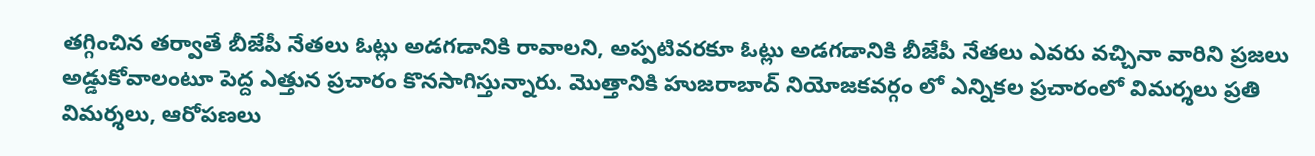తగ్గించిన తర్వాతే బీజేపీ నేతలు ఓట్లు అడగడానికి రావాలని, అప్పటివరకూ ఓట్లు అడగడానికి బీజేపీ నేతలు ఎవరు వచ్చినా వారిని ప్రజలు అడ్డుకోవాలంటూ పెద్ద ఎత్తున ప్రచారం కొనసాగిస్తున్నారు. మొత్తానికి హుజరాబాద్ నియోజకవర్గం లో ఎన్నికల ప్రచారంలో విమర్శలు ప్రతి విమర్శలు, ఆరోపణలు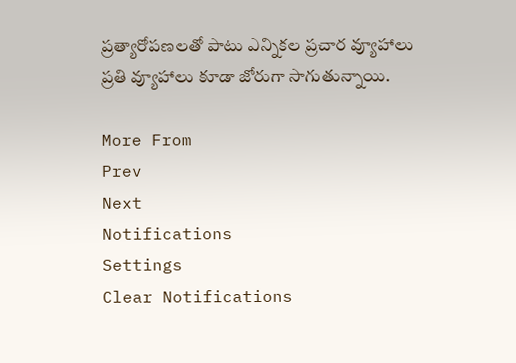ప్రత్యారోపణలతో పాటు ఎన్నికల ప్రచార వ్యూహాలు ప్రతి వ్యూహాలు కూడా జోరుగా సాగుతున్నాయి.

More From
Prev
Next
Notifications
Settings
Clear Notifications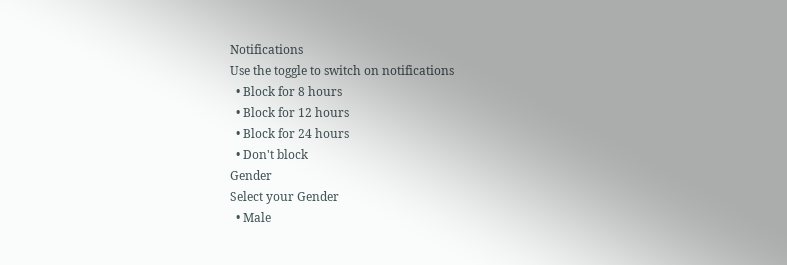Notifications
Use the toggle to switch on notifications
  • Block for 8 hours
  • Block for 12 hours
  • Block for 24 hours
  • Don't block
Gender
Select your Gender
  • Male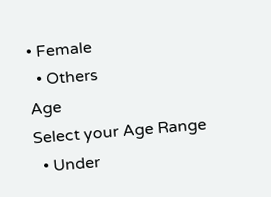• Female
  • Others
Age
Select your Age Range
  • Under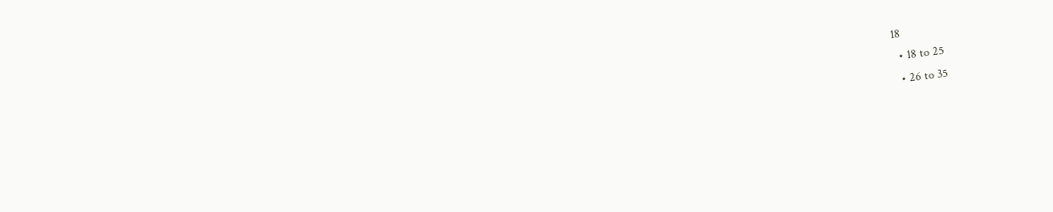18
  • 18 to 25
  • 26 to 35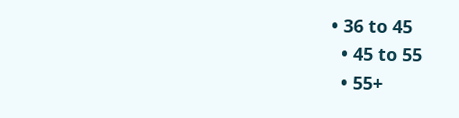• 36 to 45
  • 45 to 55
  • 55+